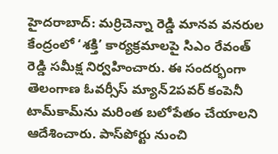హైదరాబాద్: మర్రిచెన్నా రెడ్డి మానవ వనరుల కేంద్రంలో ‘శక్తి’ కార్యక్రమాలపై సిఎం రేవంత్ రెడ్డి సమీక్ష నిర్వహించారు. ఈ సందర్భంగా తెలంగాణ ఓవర్సీస్ మ్యాన్2పవర్ కంపెనీ టామ్‌కామ్‌ను మరింత బలోపేతం చేయాలని ఆదేశించారు. పాస్‌పోర్టు నుంచి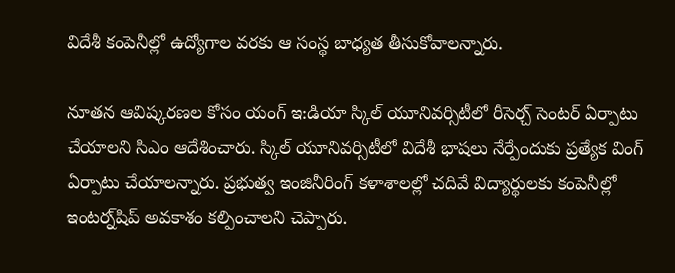విదేశీ కంపెనీల్లో ఉద్యోగాల వరకు ఆ సంస్థ బాధ్యత తీసుకోవాలన్నారు.

నూతన ఆవిష్కరణల కోసం యంగ్ ఇ:డియా స్కిల్ యూనివర్సిటీలో రీసెర్చ్ సెంటర్ ఏర్పాటు చేయాలని సిఎం ఆదేశించారు. స్కిల్ యూనివర్సిటీలో విదేశీ భాషలు నేర్పేందుకు ప్రత్యేక వింగ్ ఏర్పాటు చేయాలన్నారు. ప్రభుత్వ ఇంజినీరింగ్ కళాశాలల్లో చదివే విద్యార్థులకు కంపెనీల్లో ఇంటర్న్‌షిప్ అవకాశం కల్పించాలని చెప్పారు.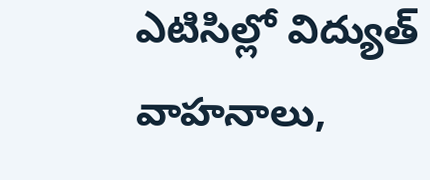ఎటిసిల్లో విద్యుత్ వాహనాలు,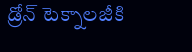డ్రోన్ టెక్నాలజీకి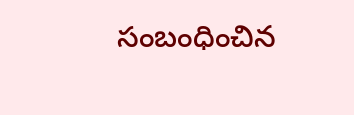సంబంధించిన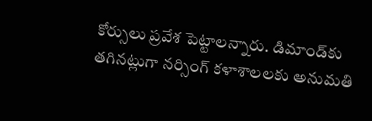కోర్సులు ప్రవేశ పెట్టాలన్నారు. డిమాండ్‌కు తగినట్లుగా నర్సింగ్ కళాశాలలకు అనుమతి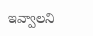ఇవ్వాలని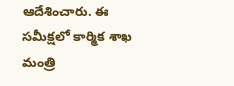ఆదేశించారు. ఈ సమీక్షలో కార్మిక శాఖ మంత్రి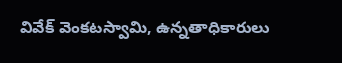వివేక్ వెంకటస్వామి, ఉన్నతాధికారులు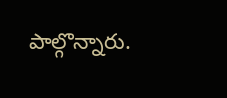పాల్గొన్నారు.